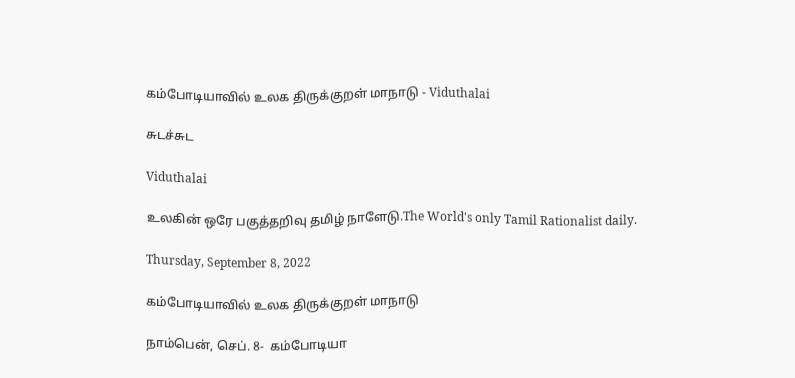கம்போடியாவில் உலக திருக்குறள் மாநாடு - Viduthalai

சுடச்சுட

Viduthalai

உலகின் ஒரே பகுத்தறிவு தமிழ் நாளேடு.The World's only Tamil Rationalist daily.

Thursday, September 8, 2022

கம்போடியாவில் உலக திருக்குறள் மாநாடு

நாம்பென், செப். 8-  கம்போடியா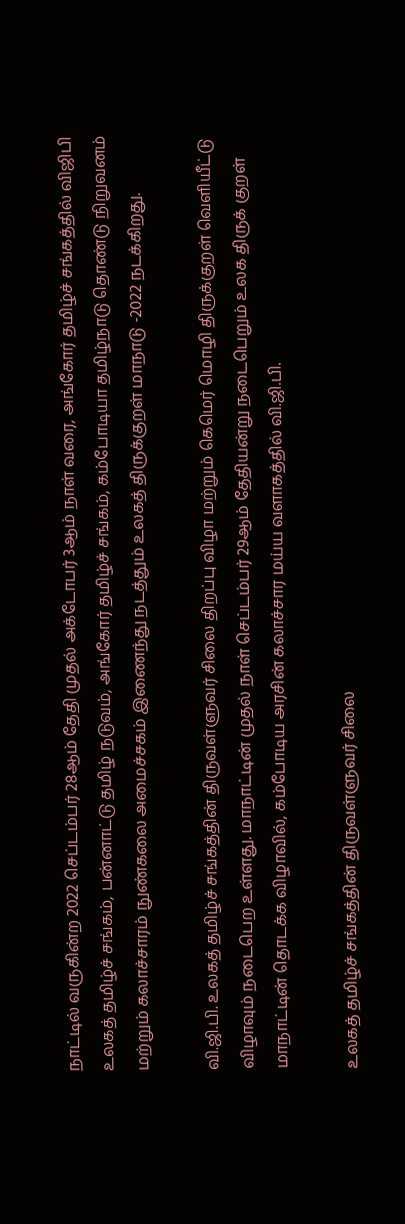நாட்டில் வருகின்ற 2022 செப்டம்பர் 28ஆம் தேதி முதல் அக்டோபர் 3ஆம் நாள் வரை, அங்கோர் தமிழ்ச் சங்கத்தில் விஜிபி உலகத் தமிழ்ச் சங்கம், பன்னாட்டு தமிழ் நடுவம், அங்கோர் தமிழ்ச் சங்கம், கம்போடியா தமிழ்நாடு தொண்டு நிறுவனம் மற்றும் கலாச்சாரம் நுண்கலை அமைச்சகம் இணைந்து நடத்தும் உலகத் திருக்குறள் மாநாடு -2022 நடக்கிறது.

வி.ஜி.பி. உலகத் தமிழ்ச் சங்கத்தின் திருவள்ளுவர் சிலை திறப்பு விழா மற்றும் கெமெர் மொழி திருக்குறள் வெளியீட்டு விழாவும் நடைபெற உள்ளது. மாநாட்டின் முதல் நாள் செப்டம்பர் 29ஆம் தேதியன்று நடைபெறும் உலக திருக் குறள் மாநாட்டின் தொடக்க விழாவில், கம்போடிய அரசின் கலாச்சார மய்ய வளாகத்தில் வி.ஜி.பி.

உலகத் தமிழ்ச் சங்கத்தின் திருவள்ளுவர் சிலை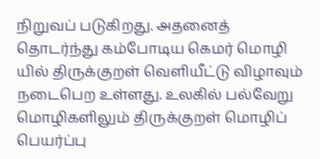நிறுவப் படுகிறது. அதனைத் தொடர்ந்து கம்போடிய கெமர் மொழி யில் திருக்குறள் வெளியீட்டு விழாவும் நடைபெற உள்ளது. உலகில் பல்வேறு மொழிகளிலும் திருக்குறள் மொழிப் பெயர்ப்பு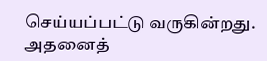செய்யப்பட்டு வருகின்றது. அதனைத்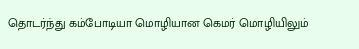தொடர்ந்து கம்போடியா மொழியான கெமர் மொழியிலும்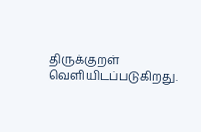திருக்குறள் வெளியிடப்படுகிறது.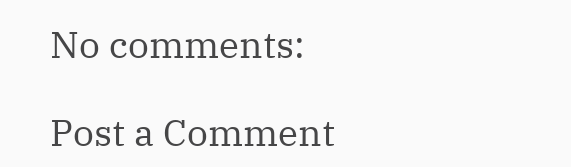No comments:

Post a Comment